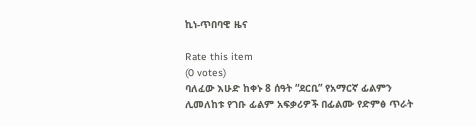ኪነ-ጥበባዊ ዜና

Rate this item
(0 votes)
ባለፈው እሁድ ከቀኑ 8 ሰዓት “ደርቢ” የአማርኛ ፊልምን ሊመለከቱ የገቡ ፊልም አፍቃሪዎች በፊልሙ የድምፅ ጥራት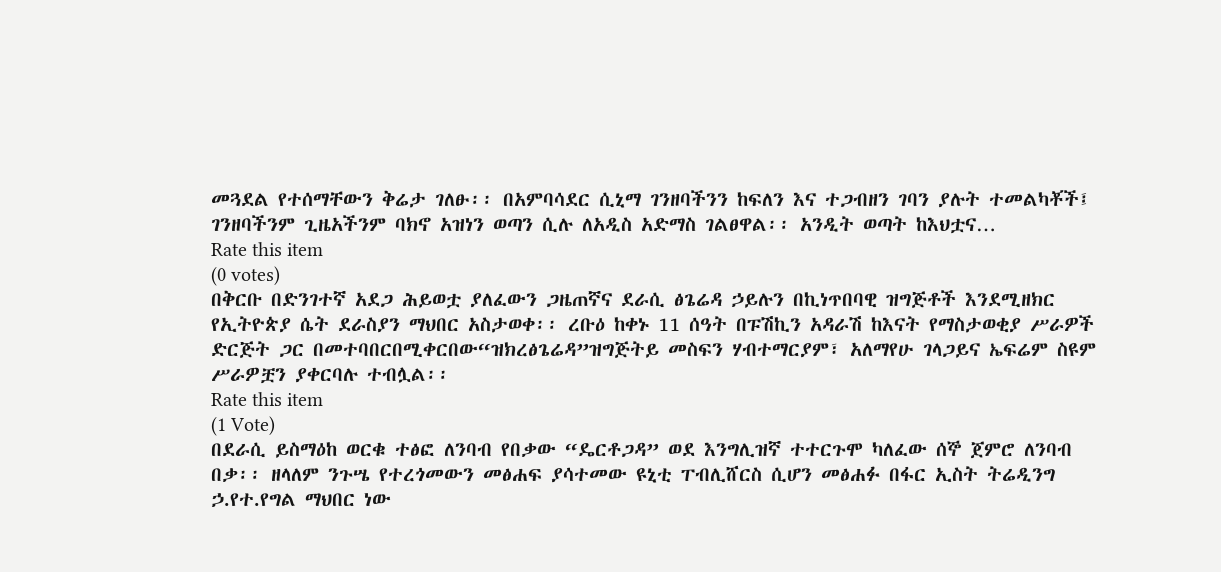መጓደል የተሰማቸውን ቅሬታ ገለፁ፡፡ በአምባሳደር ሲኒማ ገንዘባችንን ከፍለን እና ተጋብዘን ገባን ያሉት ተመልካቾች፤ ገንዘባችንም ጊዜአችንም ባክኖ አዝነን ወጣን ሲሉ ለአዲስ አድማስ ገልፀዋል፡፡ አንዲት ወጣት ከእህቷና…
Rate this item
(0 votes)
በቅርቡ በድንገተኛ አደጋ ሕይወቷ ያለፈውን ጋዜጠኛና ደራሲ ፅጌሬዳ ኃይሉን በኪነጥበባዊ ዝግጅቶች እንደሚዘክር የኢትዮጵያ ሴት ደራስያን ማህበር አስታወቀ፡፡ ረቡዕ ከቀኑ 11 ሰዓት በፑሽኪን አዳራሽ ከእናት የማስታወቂያ ሥራዎች ድርጅት ጋር በመተባበርበሚቀርበው“ዝክረፅጌሬዳ”ዝግጅትይ መስፍን ሃብተማርያም፣ አለማየሁ ገላጋይና ኤፍሬም ስዩም ሥራዎቿን ያቀርባሉ ተብሏል፡፡
Rate this item
(1 Vote)
በደራሲ ይስማዕከ ወርቁ ተፅፎ ለንባብ የበቃው “ዴርቶጋዳ” ወደ እንግሊዝኛ ተተርጉሞ ካለፈው ሰኞ ጀምሮ ለንባብ በቃ፡፡ ዘላለም ንጉሤ የተረጎመውን መፅሐፍ ያሳተመው ዩኒቲ ፐብሊሸርስ ሲሆን መፅሐፉ በፋር ኢስት ትሬዲንግ ኃ.የተ.የግል ማህበር ነው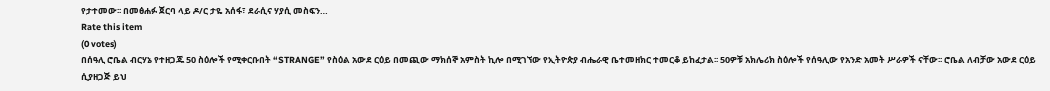የታተመው፡፡ በመፅሐፉ ጀርባ ላይ ዶ/ር ታዬ አሰፋ፣ ደራሲና ሃያሲ መስፍን…
Rate this item
(0 votes)
በሰዓሊ ሮቤል ብርሃኔ የተዘጋጁ 50 ስዕሎች የሚቀርቡበት “STRANGE” የስዕል አውደ ርዕይ በመጪው ማክሰኞ አምስት ኪሎ በሚገኘው የኢትዮጵያ ብሔራዊ ቤተመዘክር ተመርቆ ይከፈታል፡፡ 50ዎቹ አክሌሪክ ስዕሎች የሰዓሊው የአንድ አመት ሥራዎች ናቸው፡፡ ሮቤል ለብቻው አውደ ርዕይ ሲያዘጋጅ ይህ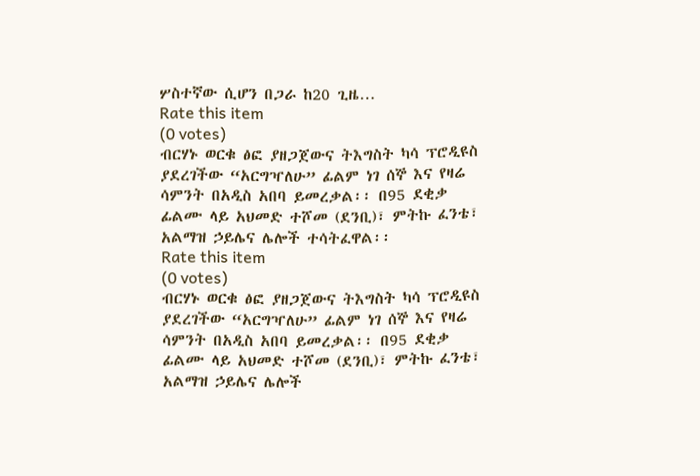ሦስተኛው ሲሆን በጋራ ከ20 ጊዜ…
Rate this item
(0 votes)
ብርሃኑ ወርቁ ፅፎ ያዘጋጀውና ትእግስት ካሳ ፕሮዲዩስ ያደረገችው “አርግዣለሁ” ፊልም ነገ ሰኞ እና የዛሬ ሳምንት በአዲስ አበባ ይመረቃል፡፡ በ95 ደቂቃ ፊልሙ ላይ አህመድ ተሾመ (ደንቢ)፣ ምትኩ ፈንቴ፣ አልማዝ ኃይሌና ሌሎች ተሳትፈዋል፡፡
Rate this item
(0 votes)
ብርሃኑ ወርቁ ፅፎ ያዘጋጀውና ትእግስት ካሳ ፕሮዲዩስ ያደረገችው “አርግዣለሁ” ፊልም ነገ ሰኞ እና የዛሬ ሳምንት በአዲስ አበባ ይመረቃል፡፡ በ95 ደቂቃ ፊልሙ ላይ አህመድ ተሾመ (ደንቢ)፣ ምትኩ ፈንቴ፣ አልማዝ ኃይሌና ሌሎች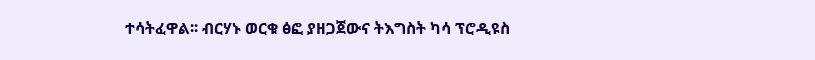ተሳትፈዋል፡፡ ብርሃኑ ወርቁ ፅፎ ያዘጋጀውና ትእግስት ካሳ ፕሮዲዩስ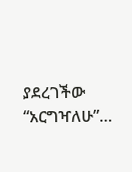ያደረገችው “አርግዣለሁ”…